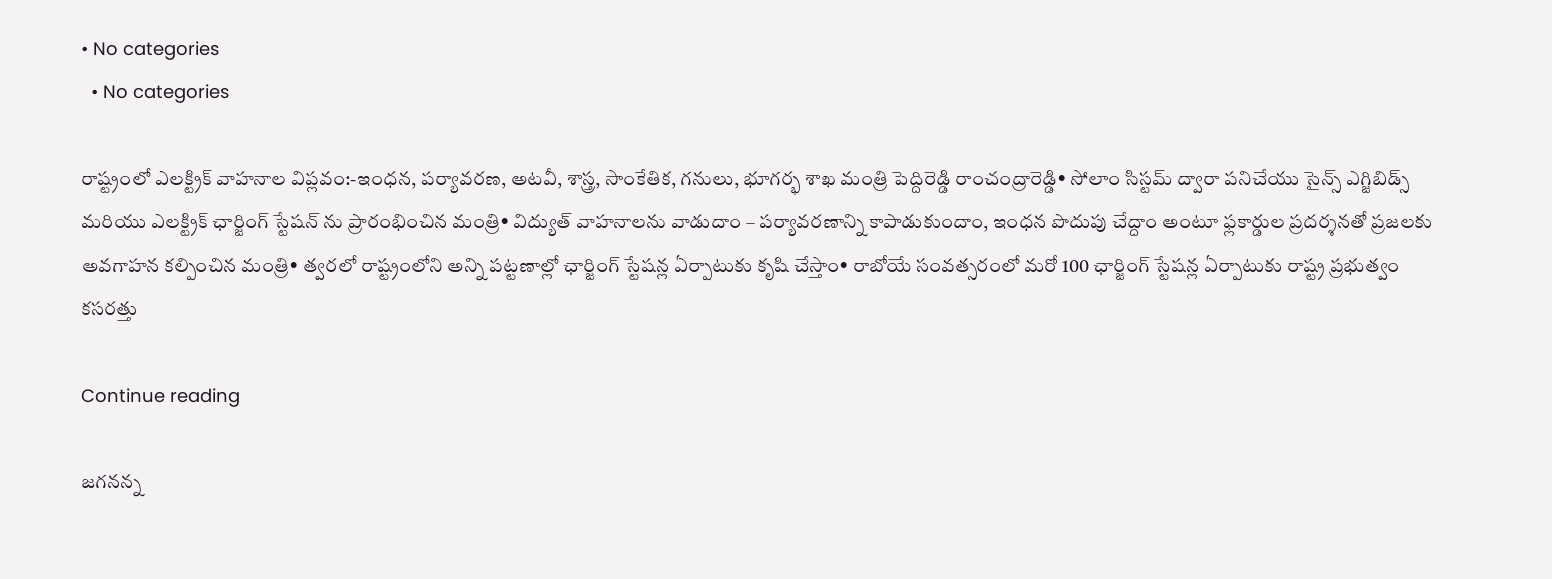• No categories
  • No categories

రాష్ట్రంలో ఎలక్ట్రిక్ వాహనాల విప్లవం:-ఇంధన, పర్యావరణ, అటవీ, శాస్త్ర, సాంకేతిక, గనులు, భూగర్భ శాఖ మంత్రి పెద్దిరెడ్డి రాంచంద్రారెడ్డి• సోలాం సిస్టమ్ ద్వారా పనిచేయు సైన్స్ ఎగ్జిబిడ్స్ మరియు ఎలక్ట్రిక్ ఛార్జింగ్ స్టేషన్ ను ప్రారంభించిన మంత్రి• విద్యుత్ వాహనాలను వాడుదాం – పర్యావరణాన్ని కాపాడుకుందాం, ఇంధన పొదుపు చేద్దాం అంటూ ఫ్లకార్డుల ప్రదర్శనతో ప్రజలకు అవగాహన కల్పించిన మంత్రి• త్వరలో రాష్ట్రంలోని అన్ని పట్టణాల్లో ఛార్జింగ్ స్టేషన్ల ఏర్పాటుకు కృషి చేస్తాం• రాబోయే సంవత్సరంలో మరో 100 ఛార్జింగ్ స్టేషన్ల ఏర్పాటుకు రాష్ట్ర ప్రభుత్వం కసరత్తు

Continue reading

జగనన్న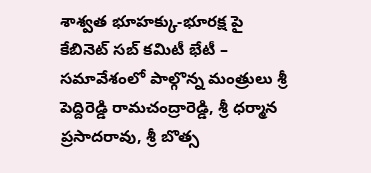శాశ్వత భూహక్కు-భూరక్ష పై కేబినెట్ సబ్ కమిటీ భేటీ – సమావేశంలో పాల్గొన్న మంత్రులు శ్రీ పెద్దిరెడ్డి రామచంద్రారెడ్డి, శ్రీ ధర్మాన ప్రసాదరావు, శ్రీ బొత్స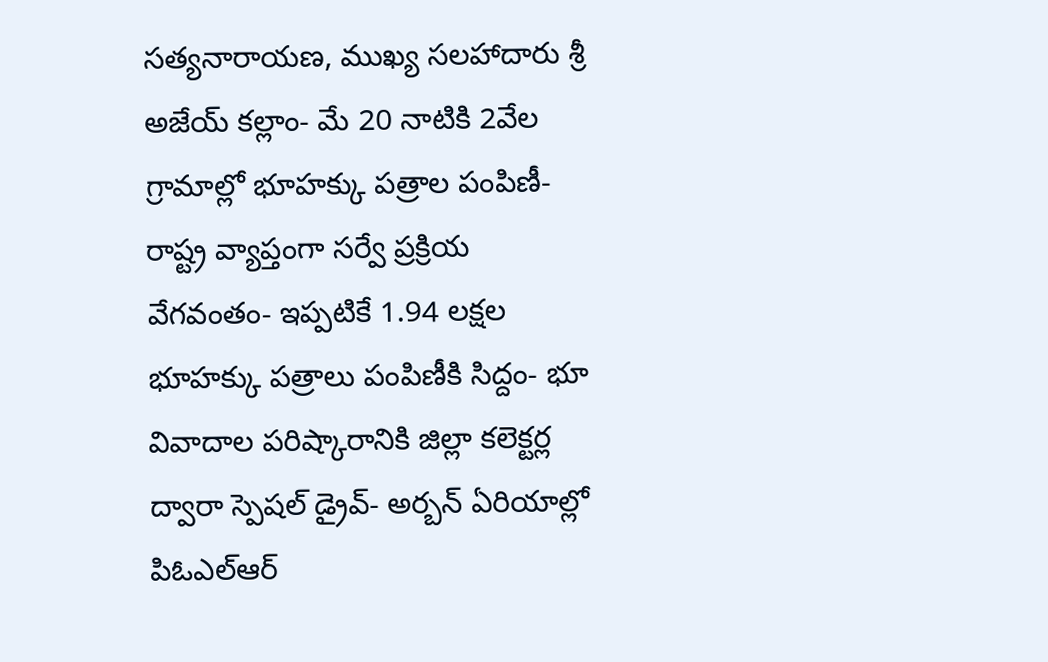సత్యనారాయణ, ముఖ్య సలహాదారు శ్రీ అజేయ్ కల్లాం- మే 20 నాటికి 2వేల గ్రామాల్లో భూహక్కు పత్రాల పంపిణీ- రాష్ట్ర వ్యాప్తంగా సర్వే ప్రక్రియ వేగవంతం- ఇప్పటికే 1.94 లక్షల భూహక్కు పత్రాలు పంపిణీకి సిద్దం- భూ వివాదాల పరిష్కారానికి జిల్లా కలెక్టర్ల ద్వారా స్పెషల్ డ్రైవ్- అర్బన్ ఏరియాల్లో పిఓఎల్ఆర్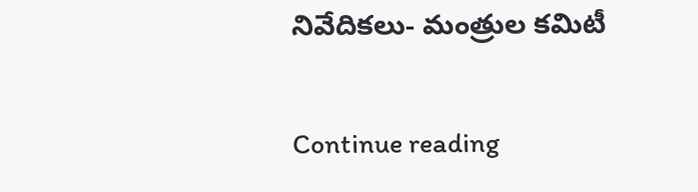నివేదికలు- మంత్రుల కమిటీ

Continue reading